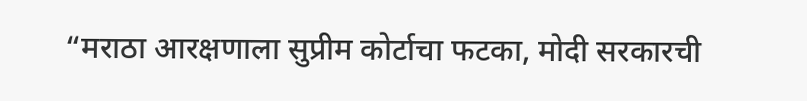“मराठा आरक्षणाला सुप्रीम कोर्टाचा फटका, मोदी सरकारची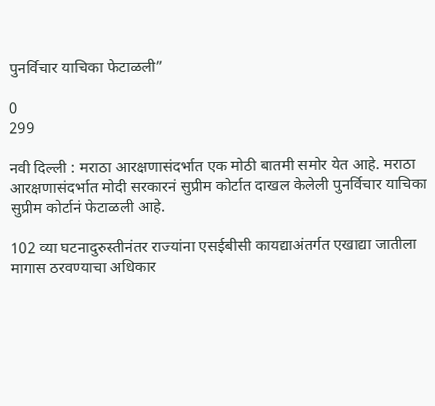पुनर्विचार याचिका फेटाळली”

0
299

नवी दिल्ली : मराठा आरक्षणासंदर्भात एक मोठी बातमी समोर येत आहे. मराठा आरक्षणासंदर्भात मोदी सरकारनं सुप्रीम कोर्टात दाखल केलेली पुनर्विचार याचिका सुप्रीम कोर्टानं फेटाळली आहे.

102 व्या घटनादुरुस्तीनंतर राज्यांना एसईबीसी कायद्याअंतर्गत एखाद्या जातीला मागास ठरवण्याचा अधिकार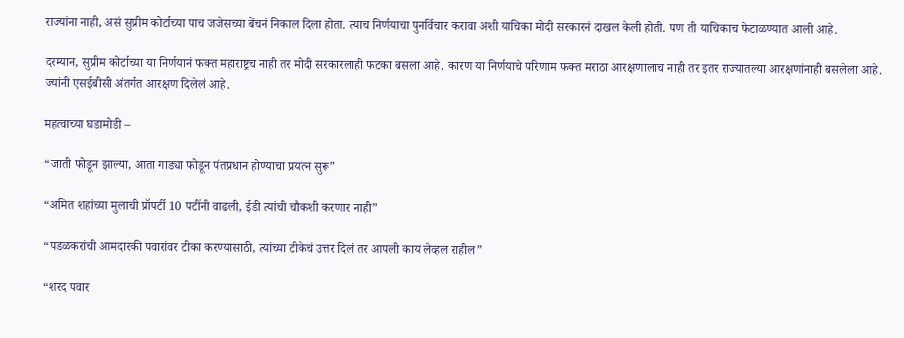राज्यांना नाही, असं सुप्रीम कोर्टाच्या पाच जजेसच्या बेंचनं निकाल दिला होता. त्याच निर्णयाचा पुनर्विचार करावा अशी याचिका मोदी सरकारनं दाखल केली होती. पण ती याचिकाच फेटाळण्यात आली आहे.

दरम्यान, सुप्रीम कोर्टाच्या या निर्णयानं फक्त महाराष्ट्रच नाही तर मोदी सरकारलाही फटका बसला आहे. कारण या निर्णयाचे परिणाम फक्त मराठा आरक्षणालाच नाही तर इतर राज्यातल्या आरक्षणांनाही बसलेला आहे. ज्यांनी एसईबीसी अंतर्गत आरक्षण दिलेलं आहे.

महत्वाच्या घडामोडी –

“जाती फोडून झाल्या, आता गाड्या फोडून पंतप्रधान होण्याचा प्रयत्न सुरू”

“अमित शहांच्या मुलाची प्रॉपर्टी 10 पटींनी वाढली, ईडी त्यांची चौकशी करणार नाही”

“पडळकरांची आमदारकी पवारांवर टीका करण्यासाठी, त्यांच्या टीकेचं उत्तर दिलं तर आपली काय लेव्हल राहील”

“शरद पवार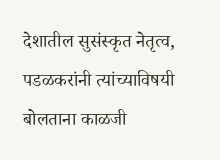देशातील सुसंस्कृत नेतृत्व, पडळकरांनी त्यांच्याविषयी बोलताना काळजी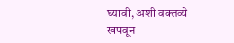घ्यावी, अशी वक्तव्ये खपवून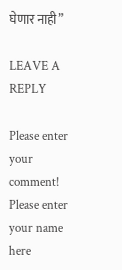घेणार नाही”

LEAVE A REPLY

Please enter your comment!
Please enter your name here